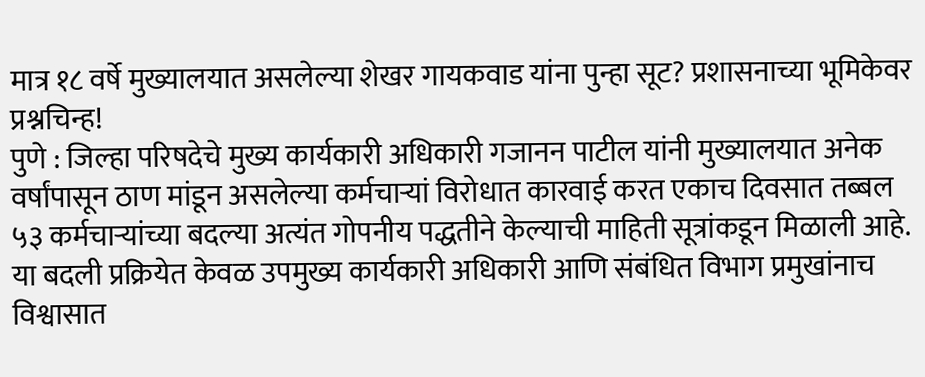मात्र १८ वर्षे मुख्यालयात असलेल्या शेखर गायकवाड यांना पुन्हा सूट? प्रशासनाच्या भूमिकेवर प्रश्नचिन्ह!
पुणे : जिल्हा परिषदेचे मुख्य कार्यकारी अधिकारी गजानन पाटील यांनी मुख्यालयात अनेक वर्षांपासून ठाण मांडून असलेल्या कर्मचाऱ्यां विरोधात कारवाई करत एकाच दिवसात तब्बल ५३ कर्मचाऱ्यांच्या बदल्या अत्यंत गोपनीय पद्धतीने केल्याची माहिती सूत्रांकडून मिळाली आहे. या बदली प्रक्रियेत केवळ उपमुख्य कार्यकारी अधिकारी आणि संबंधित विभाग प्रमुखांनाच विश्वासात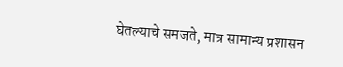घेतल्याचे समजते, मात्र सामान्य प्रशासन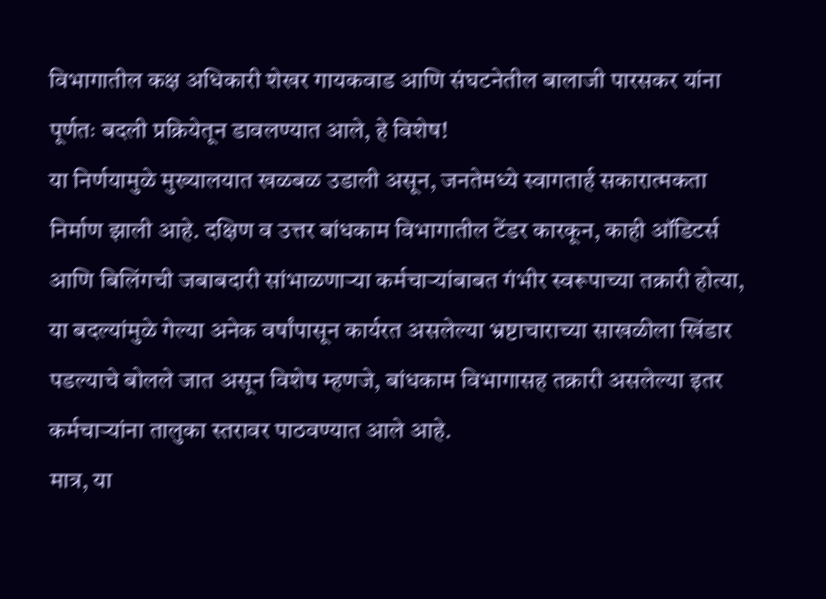विभागातील कक्ष अधिकारी शेखर गायकवाड आणि संघटनेतील बालाजी पारसकर यांना पूर्णतः बदली प्रक्रियेतून डावलण्यात आले, हे विशेष!
या निर्णयामुळे मुख्यालयात खळबळ उडाली असून, जनतेमध्ये स्वागतार्ह सकारात्मकता निर्माण झाली आहे. दक्षिण व उत्तर बांधकाम विभागातील टेंडर कारकून, काही ऑडिटर्स आणि बिलिंगची जबाबदारी सांभाळणाऱ्या कर्मचाऱ्यांबाबत गंभीर स्वरूपाच्या तक्रारी होत्या, या बदल्यांमुळे गेल्या अनेक वर्षांपासून कार्यरत असलेल्या भ्रष्टाचाराच्या साखळीला खिंडार पडल्याचे बोलले जात असून विशेष म्हणजे, बांधकाम विभागासह तक्रारी असलेल्या इतर कर्मचाऱ्यांना तालुका स्तरावर पाठवण्यात आले आहे.
मात्र, या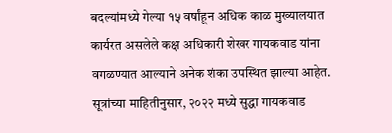बदल्यांमध्ये गेल्या १५ वर्षांहून अधिक काळ मुख्यालयात कार्यरत असलेले कक्ष अधिकारी शेखर गायकवाड यांना वगळण्यात आल्याने अनेक शंका उपस्थित झाल्या आहेत. सूत्रांच्या माहितीनुसार, २०२२ मध्ये सुद्धा गायकवाड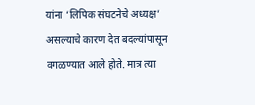यांना ‘लिपिक संघटनेचे अध्यक्ष’ असल्याचे कारण देत बदल्यांपासून वगळण्यात आले होते. मात्र त्या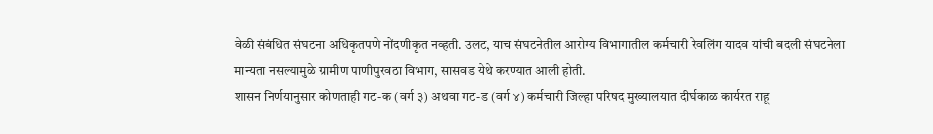वेळी संबंधित संघटना अधिकृतपणे नोंदणीकृत नव्हती. उलट, याच संघटनेतील आरोग्य विभागातील कर्मचारी रेवलिंग यादव यांची बदली संघटनेला मान्यता नसल्यामुळे ग्रामीण पाणीपुरवठा विभाग, सासवड येथे करण्यात आली होती.
शासन निर्णयानुसार कोणताही गट-क (वर्ग ३) अथवा गट-ड (वर्ग ४) कर्मचारी जिल्हा परिषद मुख्यालयात दीर्घकाळ कार्यरत राहू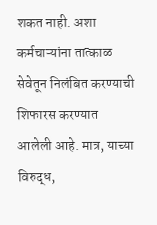शकत नाही. अशा कर्मचाऱ्यांना तात्काळ सेवेतून निलंबित करण्याची शिफारस करण्यात आलेली आहे. मात्र, याच्या विरुद्ध,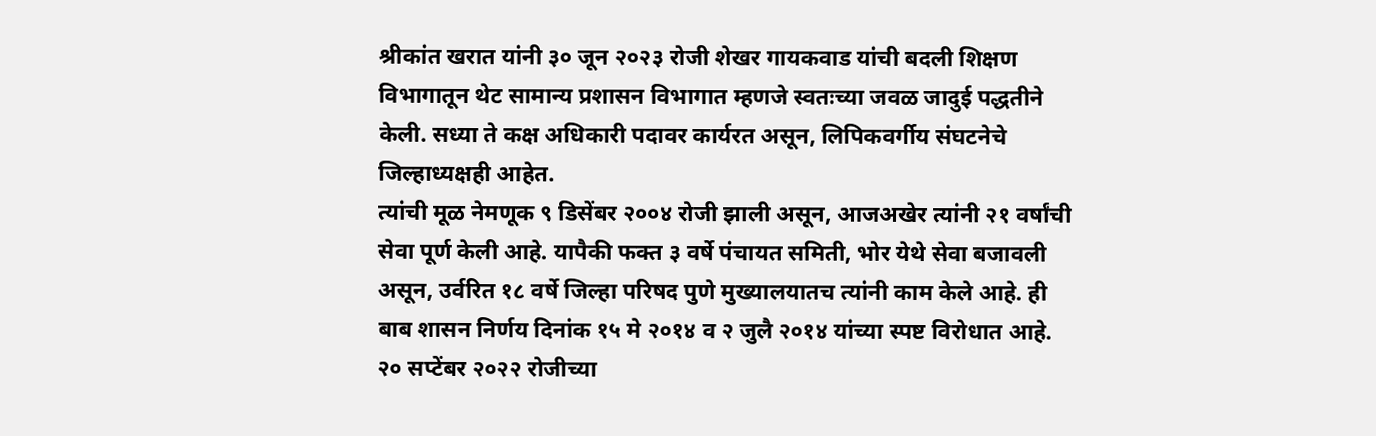श्रीकांत खरात यांनी ३० जून २०२३ रोजी शेखर गायकवाड यांची बदली शिक्षण विभागातून थेट सामान्य प्रशासन विभागात म्हणजे स्वतःच्या जवळ जादुई पद्धतीने केली. सध्या ते कक्ष अधिकारी पदावर कार्यरत असून, लिपिकवर्गीय संघटनेचे जिल्हाध्यक्षही आहेत.
त्यांची मूळ नेमणूक ९ डिसेंबर २००४ रोजी झाली असून, आजअखेर त्यांनी २१ वर्षांची सेवा पूर्ण केली आहे. यापैकी फक्त ३ वर्षे पंचायत समिती, भोर येथे सेवा बजावली असून, उर्वरित १८ वर्षे जिल्हा परिषद पुणे मुख्यालयातच त्यांनी काम केले आहे. ही बाब शासन निर्णय दिनांक १५ मे २०१४ व २ जुलै २०१४ यांच्या स्पष्ट विरोधात आहे.
२० सप्टेंबर २०२२ रोजीच्या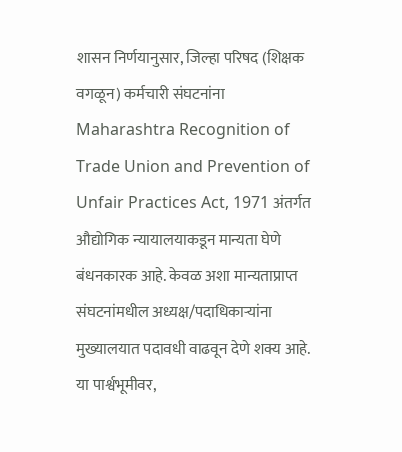शासन निर्णयानुसार, जिल्हा परिषद (शिक्षक वगळून) कर्मचारी संघटनांना Maharashtra Recognition of Trade Union and Prevention of Unfair Practices Act, 1971 अंतर्गत औद्योगिक न्यायालयाकडून मान्यता घेणे बंधनकारक आहे. केवळ अशा मान्यताप्राप्त संघटनांमधील अध्यक्ष/पदाधिकाऱ्यांना मुख्यालयात पदावधी वाढवून देणे शक्य आहे.
या पार्श्वभूमीवर,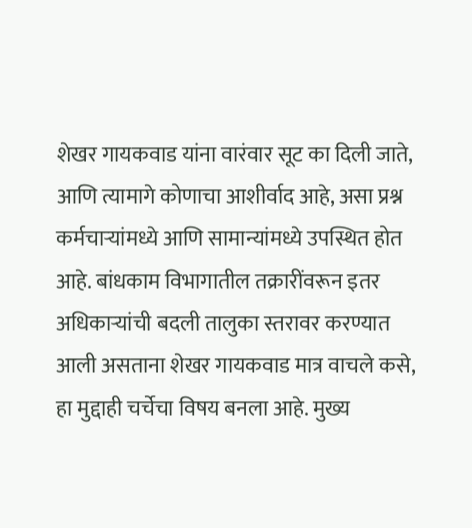शेखर गायकवाड यांना वारंवार सूट का दिली जाते, आणि त्यामागे कोणाचा आशीर्वाद आहे, असा प्रश्न कर्मचाऱ्यांमध्ये आणि सामान्यांमध्ये उपस्थित होत आहे. बांधकाम विभागातील तक्रारींवरून इतर अधिकाऱ्यांची बदली तालुका स्तरावर करण्यात आली असताना शेखर गायकवाड मात्र वाचले कसे, हा मुद्दाही चर्चेचा विषय बनला आहे. मुख्य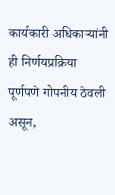कार्यकारी अधिकाऱ्यांनी ही निर्णयप्रक्रिया पूर्णपणे गोपनीय ठेवली असून,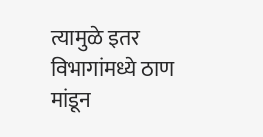त्यामुळे इतर विभागांमध्ये ठाण मांडून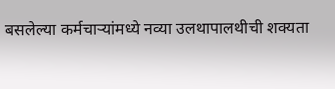बसलेल्या कर्मचाऱ्यांमध्ये नव्या उलथापालथीची शक्यता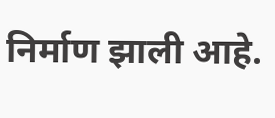निर्माण झाली आहे.